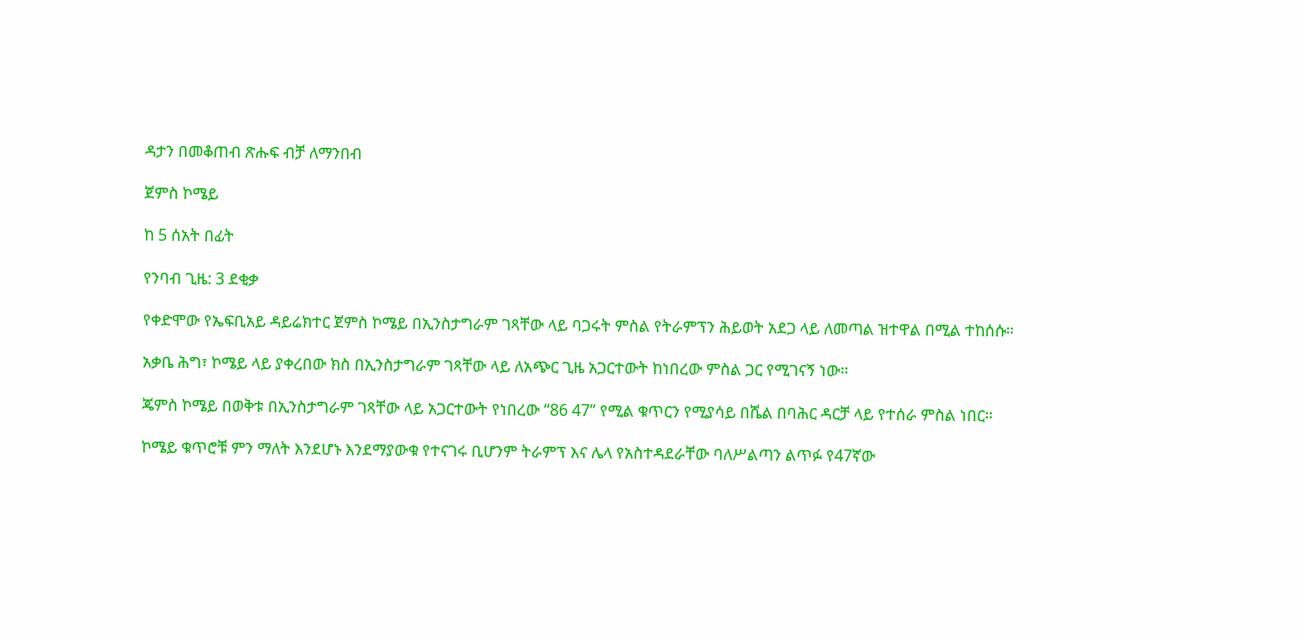ዳታን በመቆጠብ ጽሑፍ ብቻ ለማንበብ

ጀምስ ኮሜይ

ከ 5 ሰአት በፊት

የንባብ ጊዜ: 3 ደቂቃ

የቀድሞው የኤፍቢአይ ዳይሬክተር ጀምስ ኮሜይ በኢንስታግራም ገጻቸው ላይ ባጋሩት ምስል የትራምፕን ሕይወት አደጋ ላይ ለመጣል ዝተዋል በሚል ተከሰሱ።

አቃቤ ሕግ፣ ኮሜይ ላይ ያቀረበው ክስ በኢንስታግራም ገጻቸው ላይ ለአጭር ጊዜ አጋርተውት ከነበረው ምስል ጋር የሚገናኝ ነው።

ጄምስ ኮሜይ በወቅቱ በኢንስታግራም ገጻቸው ላይ አጋርተውት የነበረው “86 47” የሚል ቁጥርን የሚያሳይ በሼል በባሕር ዳርቻ ላይ የተሰራ ምስል ነበር።

ኮሜይ ቁጥሮቹ ምን ማለት እንደሆኑ እንደማያውቁ የተናገሩ ቢሆንም ትራምፕ እና ሌላ የአስተዳደራቸው ባለሥልጣን ልጥፉ የ47ኛው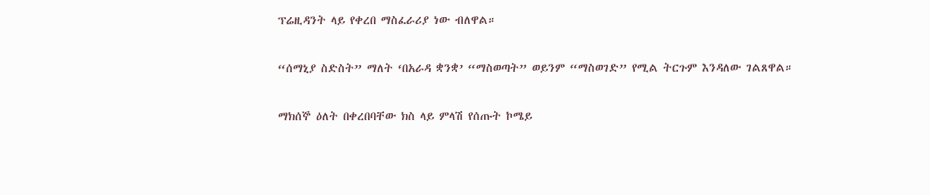ፕሬዚዳንት ላይ የቀረበ ማስፈራሪያ ነው ብለዋል።

“ሰማኒያ ስድስት” ማለት ‘በአራዳ ቋንቋ’ “ማስወጣት” ወይንም “ማስወገድ” የሚል ትርጉም እንዳለው ገልጸዋል።

ማክሰኞ ዕለት በቀረበባቸው ክስ ላይ ምላሽ የሰጡት ኮሜይ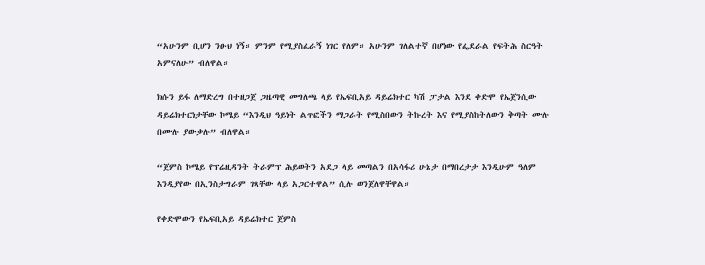“አሁንም ቢሆን ንፁህ ነኝ። ምንም የሚያስፈራኝ ነገር የለም። አሁንም ገለልተኛ በሆነው የፌደራል የፍትሕ ስርዓት አምናለሁ” ብለዋል።

ክሱን ይፋ ለማድረግ በተዘጋጀ ጋዜጣዊ መግለጫ ላይ የኤፍቢአይ ዳይሬክተር ካሽ ፓታል እንደ ቀድሞ የኤጀንሲው ዳይሬክተርነታቸው ኮሜይ “እንዲህ ዓይነት ልጥፎችን ማጋራት የሚስበውን ትኩረት እና የሚያስከትለውን ቅጣት ሙሉ በሙሉ ያውቃሉ” ብለዋል።

“ጀምስ ኮሜይ የፕሬዚዳንት ትራምፕ ሕይወትን አደጋ ላይ መጣልን በአሳፋሪ ሁኔታ በማበረታታ እንዲሁም ዓለም እንዲያየው በኢንስታግራም ገጻቸው ላይ አጋርተዋል” ሲሉ ወንጀለዋቸዋል።

የቀድሞውን የኤፍቢአይ ዳይሬክተር ጀምስ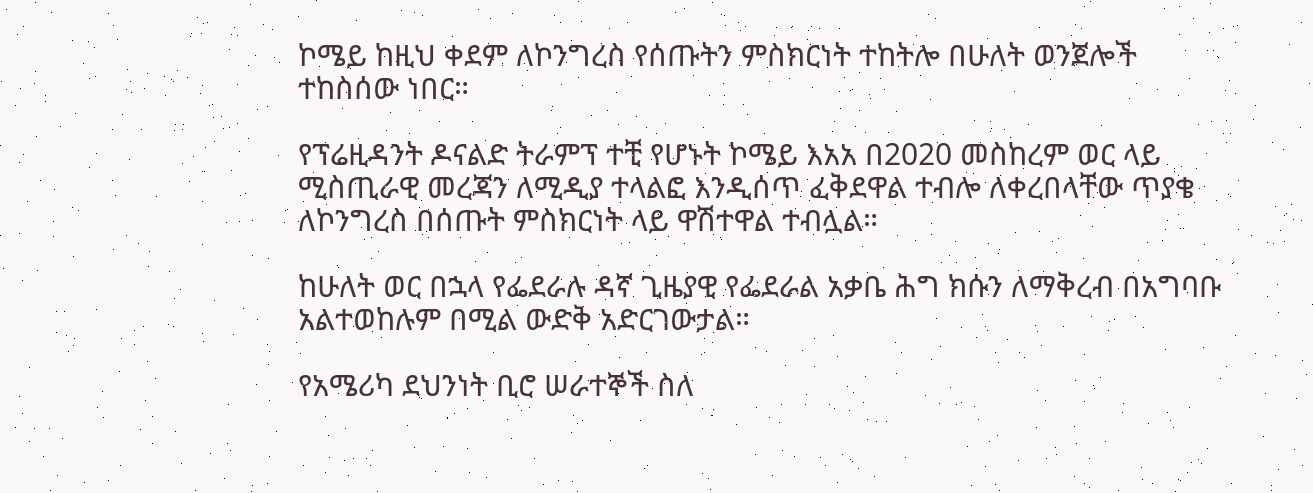ኮሜይ ከዚህ ቀደም ለኮንግረስ የሰጡትን ምስክርነት ተከትሎ በሁለት ወንጀሎች ተከስሰው ነበር።

የፕሬዚዳንት ዶናልድ ትራምፕ ተቺ የሆኑት ኮሜይ እአአ በ2020 መስከረም ወር ላይ ሚስጢራዊ መረጃን ለሚዲያ ተላልፎ እንዲሰጥ ፈቅደዋል ተብሎ ለቀረበላቸው ጥያቄ ለኮንግረስ በሰጡት ምስክርነት ላይ ዋሽተዋል ተብሏል።

ከሁለት ወር በኋላ የፌደራሉ ዳኛ ጊዜያዊ የፌደራል አቃቤ ሕግ ክሱን ለማቅረብ በአግባቡ አልተወከሉም በሚል ውድቅ አድርገውታል።

የአሜሪካ ደህንነት ቢሮ ሠራተኞች ስለ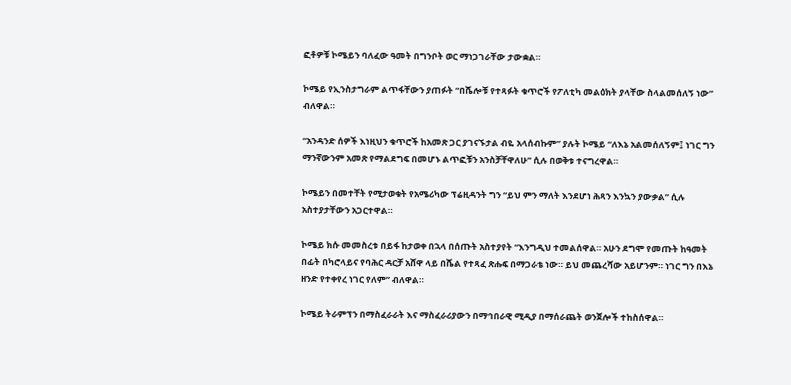ፎቶዎቹ ኮሜይን ባለፈው ዓመት በግንቦት ወር ማነጋገራቸው ታውቋል።

ኮሜይ የኢንስታግራም ልጥፋቸውን ያጠፉት “በሼሎቹ የተጻፉት ቁጥሮች የፖለቲካ መልዕክት ያላቸው ስላልመሰለኝ ነው” ብለዋል።

“አንዳንድ ሰዎች እነዚህን ቁጥሮች ከአመጽ ጋር ያገናኙታል ብዬ አላሰብኩም” ያሉት ኮሜይ “ለእኔ አልመሰለኝም፤ ነገር ግን ማንኛውንም አመጽ የማልደግፍ በመሆኑ ልጥፎቹን አንስቻቸዋለሁ” ሲሉ በወቅቱ ተናግረዋል።

ኮሜይን በመተቸት የሚታወቁት የአሜሪካው ፕሬዚዳንት ግን “ይህ ምን ማለት እንደሆነ ሕጻን እንኳን ያውቃል” ሲሉ አስተያታቸውን አጋርተዋል።

ኮሜይ ክሱ መመስረቱ በይፋ ከታወቀ በኋላ በሰጡት አስተያየት “እንግዲህ ተመልሰዋል። አሁን ደግሞ የመጡት ከዓመት በፊት በካሮላይና የባሕር ዳርቻ አሸዋ ላይ በሼል የተጻፈ ጽሑፍ በማጋራቴ ነው። ይህ መጨረሻው አይሆንም። ነገር ግን በእኔ ዘንድ የተቀየረ ነገር የለም” ብለዋል።

ኮሜይ ትራምፕን በማስፈራራት እና ማስፈራሪያውን በማኅበራዊ ሚዲያ በማሰራጨት ወንጀሎች ተከስሰዋል።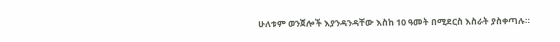ሁለቱም ወንጀሎች እያንዳንዳቸው እስከ 10 ዓመት በሚደርስ እስራት ያስቀጣሉ።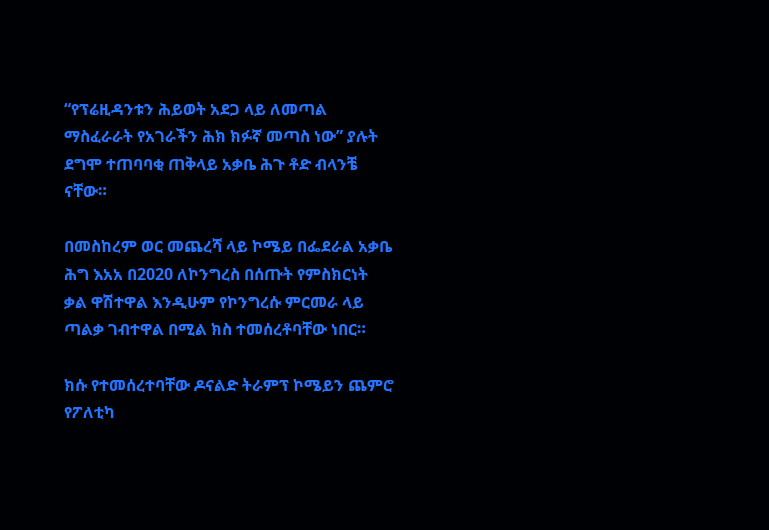“የፕሬዚዳንቱን ሕይወት አደጋ ላይ ለመጣል ማስፈራራት የአገራችን ሕክ ክፉኛ መጣስ ነው” ያሉት ደግሞ ተጠባባቂ ጠቅላይ አቃቤ ሕጉ ቶድ ብላንቼ ናቸው።

በመስከረም ወር መጨረሻ ላይ ኮሜይ በፌደራል አቃቤ ሕግ እአአ በ2020 ለኮንግረስ በሰጡት የምስክርነት ቃል ዋሽተዋል እንዲሁም የኮንግረሱ ምርመራ ላይ ጣልቃ ገብተዋል በሚል ክስ ተመሰረቶባቸው ነበር።

ክሱ የተመሰረተባቸው ዶናልድ ትራምፕ ኮሜይን ጨምሮ የፖለቲካ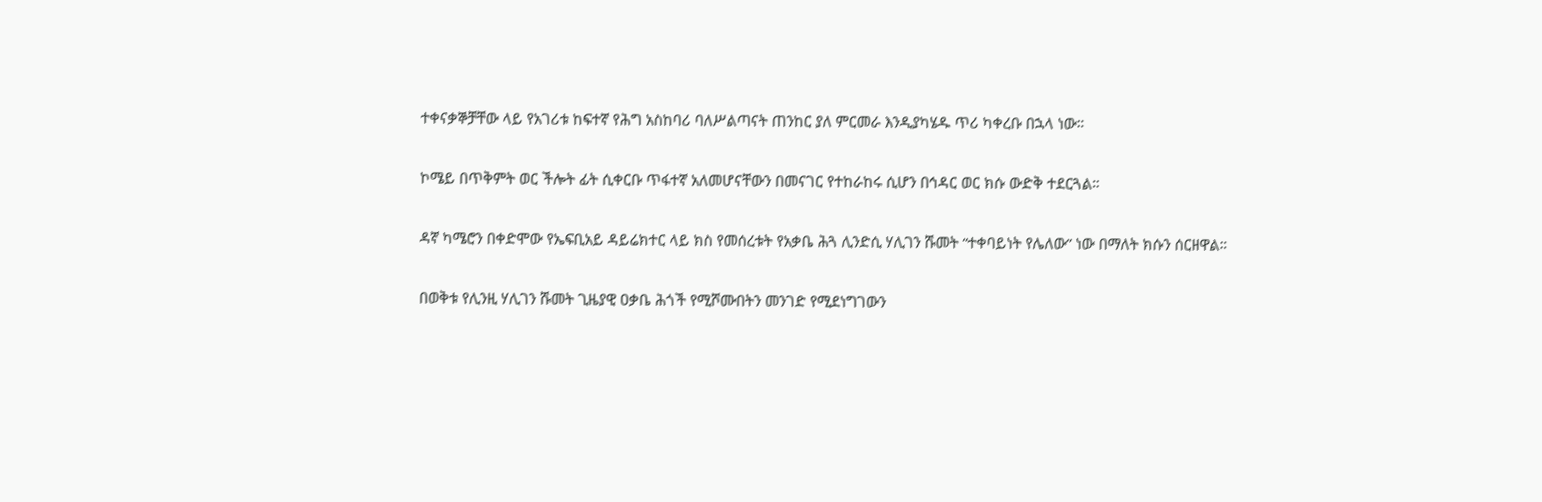ተቀናቃኞቻቸው ላይ የአገሪቱ ከፍተኛ የሕግ አስከባሪ ባለሥልጣናት ጠንከር ያለ ምርመራ እንዲያካሄዱ ጥሪ ካቀረቡ በኋላ ነው።

ኮሜይ በጥቅምት ወር ችሎት ፊት ሲቀርቡ ጥፋተኛ አለመሆናቸውን በመናገር የተከራከሩ ሲሆን በኅዳር ወር ክሱ ውድቅ ተደርጓል።

ዳኛ ካሜሮን በቀድሞው የኤፍቢአይ ዳይሬክተር ላይ ክስ የመሰረቱት የአቃቤ ሕጓ ሊንድሲ ሃሊገን ሹመት “ተቀባይነት የሌለው” ነው በማለት ክሱን ሰርዘዋል።

በወቅቱ የሊንዚ ሃሊገን ሹመት ጊዜያዊ ዐቃቤ ሕጎች የሚሾሙበትን መንገድ የሚደነግገውን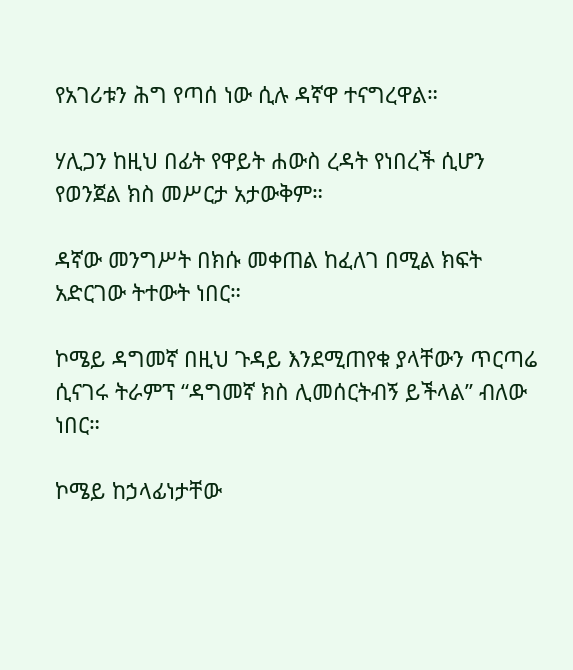የአገሪቱን ሕግ የጣሰ ነው ሲሉ ዳኛዋ ተናግረዋል።

ሃሊጋን ከዚህ በፊት የዋይት ሐውስ ረዳት የነበረች ሲሆን የወንጀል ክስ መሥርታ አታውቅም።

ዳኛው መንግሥት በክሱ መቀጠል ከፈለገ በሚል ክፍት አድርገው ትተውት ነበር።

ኮሜይ ዳግመኛ በዚህ ጉዳይ እንደሚጠየቁ ያላቸውን ጥርጣሬ ሲናገሩ ትራምፕ “ዳግመኛ ክስ ሊመሰርትብኝ ይችላል” ብለው ነበር።

ኮሜይ ከኃላፊነታቸው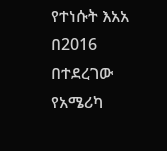የተነሱት እአአ በ2016 በተደረገው የአሜሪካ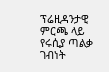ፕሬዚዳንታዊ ምርጫ ላይ የሩሲያ ጣልቃ ገብነት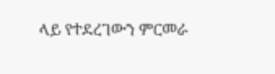ላይ የተደረገውን ምርመራ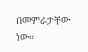በመምራታቸው ነው።